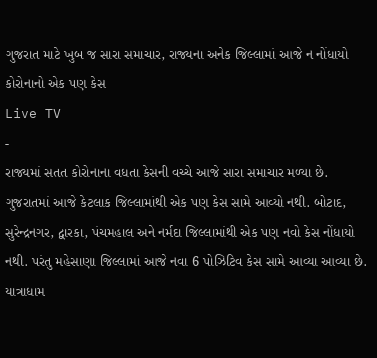ગુજરાત માટે ખુબ જ સારા સમાચાર, રાજ્યના અનેક જિલ્લામાં આજે ન નોંધાયો કોરોનાનો એક પણ કેસ
Live TV
-
રાજ્યમાં સતત કોરોનાના વધતા કેસની વચ્ચે આજે સારા સમાચાર મળ્યા છે. ગુજરાતમાં આજે કેટલાક જિલ્લામાંથી એક પણ કેસ સામે આવ્યો નથી. બોટાદ, સુરેન્દ્રનગર, દ્વારકા, પંચમહાલ અને નર્મદા જિલ્લામાંથી એક પણ નવો કેસ નોંધાયો નથી. પરંતુ મહેસાણા જિલ્લામાં આજે નવા 6 પોઝિટિવ કેસ સામે આવ્યા આવ્યા છે. યાત્રાધામ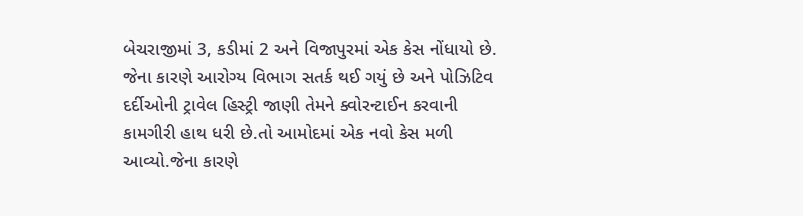બેચરાજીમાં 3, કડીમાં 2 અને વિજાપુરમાં એક કેસ નોંધાયો છે.
જેના કારણે આરોગ્ય વિભાગ સતર્ક થઈ ગયું છે અને પોઝિટિવ દર્દીઓની ટ્રાવેલ હિસ્ટ્રી જાણી તેમને ક્વોરન્ટાઈન કરવાની કામગીરી હાથ ધરી છે.તો આમોદમાં એક નવો કેસ મળી આવ્યો.જેના કારણે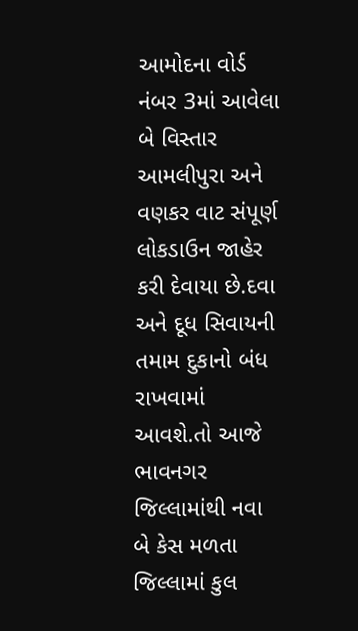આમોદના વોર્ડ નંબર 3માં આવેલા બે વિસ્તાર આમલીપુરા અને વણકર વાટ સંપૂર્ણ લોકડાઉન જાહેર કરી દેવાયા છે.દવા અને દૂધ સિવાયની તમામ દુકાનો બંધ રાખવામાં આવશે.તો આજે ભાવનગર જિલ્લામાંથી નવા બે કેસ મળતા જિલ્લામાં કુલ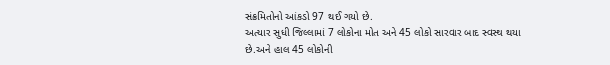સંક્રમિતોનો આંકડો 97 થઈ ગયો છે.
અત્યાર સુધી જિલ્લામાં 7 લોકોના મોત અને 45 લોકો સારવાર બાદ સ્વસ્થ થયા છે.અને હાલ 45 લોકોની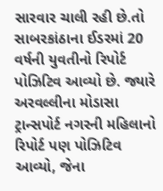સારવાર ચાલી રહી છે.તો સાબરકાંઠાના ઈડરમાં 20 વર્ષની યુવતીનો રિપોર્ટ પોઝિટિવ આવ્યો છે. જ્યારે અરવલ્લીના મોડાસા ટ્રાન્સપોર્ટ નગરની મહિલાનો રિપોર્ટ પણ પોઝિટિવ આવ્યો, જેના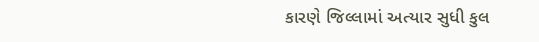કારણે જિલ્લામાં અત્યાર સુધી કુલ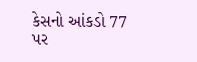કેસનો આંકડો 77 પર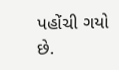પહોંચી ગયો છે.